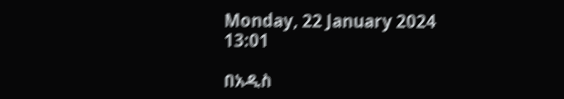Monday, 22 January 2024 13:01

በአዲስ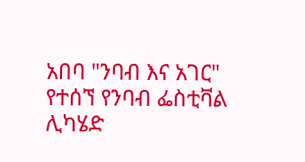አበባ "ንባብ እና አገር" የተሰኘ የንባብ ፌስቲቫል ሊካሄድ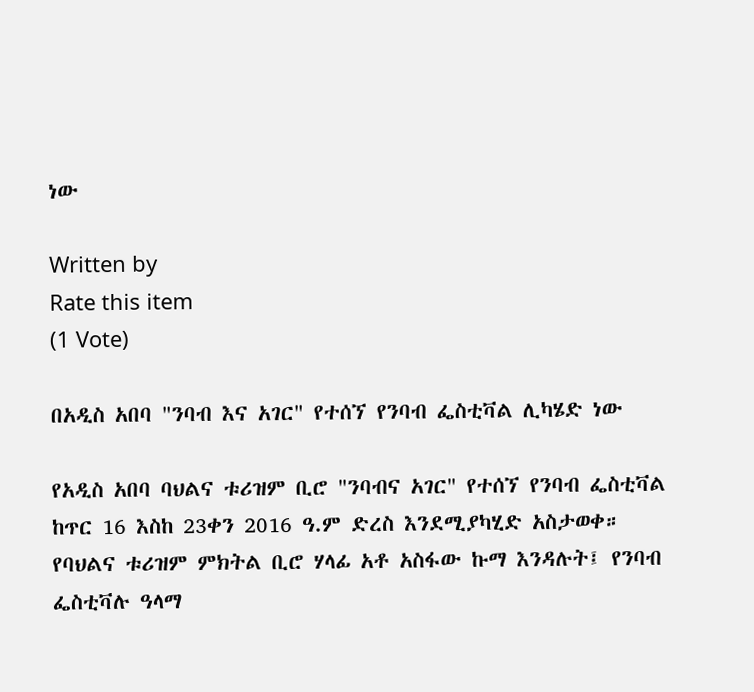ነው

Written by
Rate this item
(1 Vote)

በአዲስ አበባ "ንባብ እና አገር" የተሰኘ የንባብ ፌስቲቫል ሊካሄድ ነው

የአዲስ አበባ ባህልና ቱሪዝም ቢሮ "ንባብና አገር" የተሰኘ የንባብ ፌስቲቫል ከጥር 16 እስከ 23ቀን 2016 ዓ.ም ድረስ እንደሚያካሂድ አስታወቀ።
የባህልና ቱሪዝም ምክትል ቢሮ ሃላፊ አቶ አስፋው ኩማ እንዳሉት፤ የንባብ ፌስቲቫሉ ዓላማ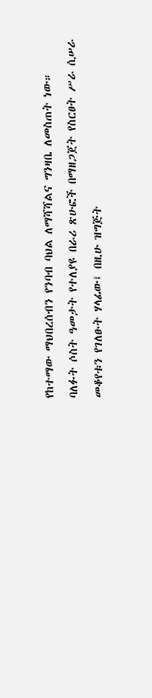የከተማው ማህበረሰብን የንባብ ባህል ለማሻሻልና ግንዛቤ ለመስጠት ነው።
ባለፉት ሶስት ዓመታት የተለያዩ በራሪ ጽሁፎች በማዘጋጀት የስርፀት ሥራ ሲሠራ መቆየቱን የገለፁት ሃላፊው፤ በዚሁ ዝግጅት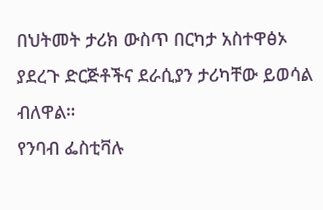በህትመት ታሪክ ውስጥ በርካታ አስተዋፅኦ ያደረጉ ድርጅቶችና ደራሲያን ታሪካቸው ይወሳል ብለዋል።
የንባብ ፌስቲቫሉ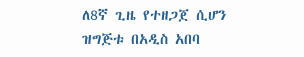ለ8ኛ ጊዜ የተዘጋጀ ሲሆን ዝግጅቱ በአዲስ አበባ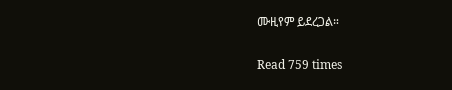ሙዚየም ይደረጋል።

Read 759 times